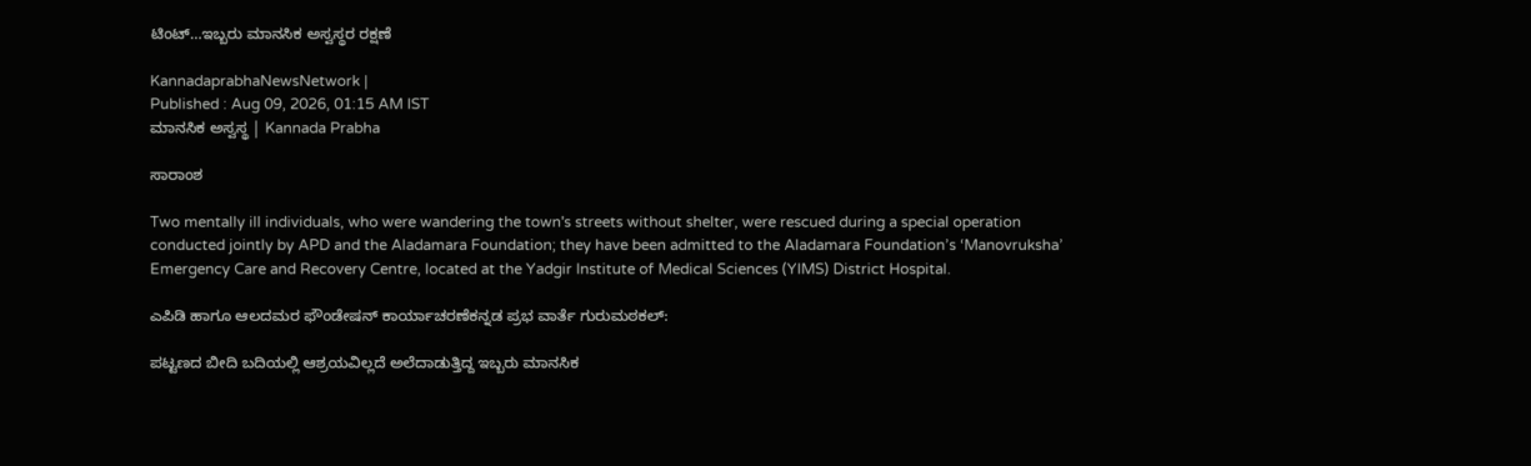ಟಿಂಟ್‌...ಇಬ್ಬರು ಮಾನಸಿಕ ಅಸ್ವಸ್ಥರ ರಕ್ಷಣೆ

KannadaprabhaNewsNetwork |
Published : Aug 09, 2026, 01:15 AM IST
ಮಾನಸಿಕ ಅಸ್ವಸ್ಥ | Kannada Prabha

ಸಾರಾಂಶ

Two mentally ill individuals, who were wandering the town's streets without shelter, were rescued during a special operation conducted jointly by APD and the Aladamara Foundation; they have been admitted to the Aladamara Foundation’s ‘Manovruksha’ Emergency Care and Recovery Centre, located at the Yadgir Institute of Medical Sciences (YIMS) District Hospital.

ಎಪಿಡಿ ಹಾಗೂ ಆಲದಮರ ಫೌಂಡೇಷನ್ ಕಾರ್ಯಾಚರಣೆಕನ್ನಡ ಪ್ರಭ ವಾರ್ತೆ ಗುರುಮಠಕಲ್:

ಪಟ್ಟಣದ ಬೀದಿ ಬದಿಯಲ್ಲಿ ಆಶ್ರಯವಿಲ್ಲದೆ ಅಲೆದಾಡುತ್ತಿದ್ದ ಇಬ್ಬರು ಮಾನಸಿಕ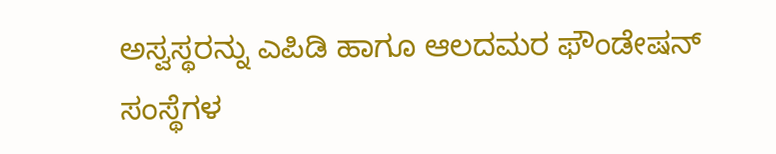ಅಸ್ವಸ್ಥರನ್ನು ಎಪಿಡಿ ಹಾಗೂ ಆಲದಮರ ಫೌಂಡೇಷನ್ ಸಂಸ್ಥೆಗಳ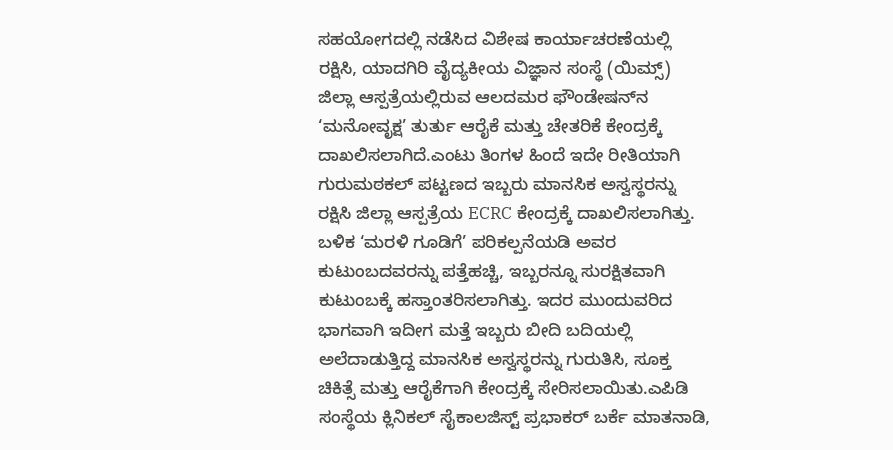ಸಹಯೋಗದಲ್ಲಿ ನಡೆಸಿದ ವಿಶೇಷ ಕಾರ್ಯಾಚರಣೆಯಲ್ಲಿ ರಕ್ಷಿಸಿ, ಯಾದಗಿರಿ ವೈದ್ಯಕೀಯ ವಿಜ್ಞಾನ ಸಂಸ್ಥೆ (ಯಿಮ್ಸ್) ಜಿಲ್ಲಾ ಆಸ್ಪತ್ರೆಯಲ್ಲಿರುವ ಆಲದಮರ ಫೌಂಡೇಷನ್‌ನ ‘ಮನೋವೃಕ್ಷ’ ತುರ್ತು ಆರೈಕೆ ಮತ್ತು ಚೇತರಿಕೆ ಕೇಂದ್ರಕ್ಕೆ ದಾಖಲಿಸಲಾಗಿದೆ.ಎಂಟು ತಿಂಗಳ ಹಿಂದೆ ಇದೇ ರೀತಿಯಾಗಿ ಗುರುಮಠಕಲ್ ಪಟ್ಟಣದ ಇಬ್ಬರು ಮಾನಸಿಕ ಅಸ್ವಸ್ಥರನ್ನು ರಕ್ಷಿಸಿ ಜಿಲ್ಲಾ ಆಸ್ಪತ್ರೆಯ ECRC ಕೇಂದ್ರಕ್ಕೆ ದಾಖಲಿಸಲಾಗಿತ್ತು. ಬಳಿಕ ‘ಮರಳಿ ಗೂಡಿಗೆ’ ಪರಿಕಲ್ಪನೆಯಡಿ ಅವರ ಕುಟುಂಬದವರನ್ನು ಪತ್ತೆಹಚ್ಚಿ, ಇಬ್ಬರನ್ನೂ ಸುರಕ್ಷಿತವಾಗಿ ಕುಟುಂಬಕ್ಕೆ ಹಸ್ತಾಂತರಿಸಲಾಗಿತ್ತು. ಇದರ ಮುಂದುವರಿದ ಭಾಗವಾಗಿ ಇದೀಗ ಮತ್ತೆ ಇಬ್ಬರು ಬೀದಿ ಬದಿಯಲ್ಲಿ ಅಲೆದಾಡುತ್ತಿದ್ದ ಮಾನಸಿಕ ಅಸ್ವಸ್ಥರನ್ನು ಗುರುತಿಸಿ, ಸೂಕ್ತ ಚಿಕಿತ್ಸೆ ಮತ್ತು ಆರೈಕೆಗಾಗಿ ಕೇಂದ್ರಕ್ಕೆ ಸೇರಿಸಲಾಯಿತು.ಎಪಿಡಿ ಸಂಸ್ಥೆಯ ಕ್ಲಿನಿಕಲ್ ಸೈಕಾಲಜಿಸ್ಟ್ ಪ್ರಭಾಕರ್ ಬರ್ಕೆ ಮಾತನಾಡಿ,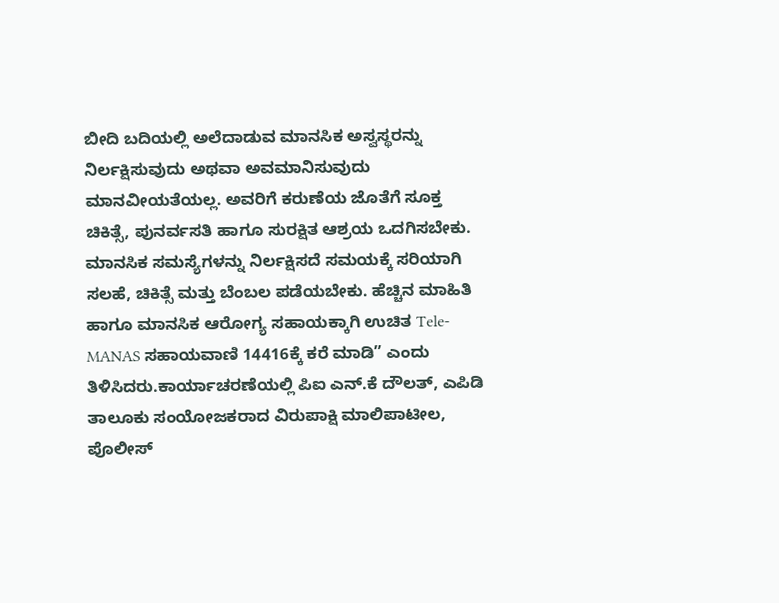ಬೀದಿ ಬದಿಯಲ್ಲಿ ಅಲೆದಾಡುವ ಮಾನಸಿಕ ಅಸ್ವಸ್ಥರನ್ನು ನಿರ್ಲಕ್ಷಿಸುವುದು ಅಥವಾ ಅವಮಾನಿಸುವುದು ಮಾನವೀಯತೆಯಲ್ಲ. ಅವರಿಗೆ ಕರುಣೆಯ ಜೊತೆಗೆ ಸೂಕ್ತ ಚಿಕಿತ್ಸೆ, ಪುನರ್ವಸತಿ ಹಾಗೂ ಸುರಕ್ಷಿತ ಆಶ್ರಯ ಒದಗಿಸಬೇಕು. ಮಾನಸಿಕ ಸಮಸ್ಯೆಗಳನ್ನು ನಿರ್ಲಕ್ಷಿಸದೆ ಸಮಯಕ್ಕೆ ಸರಿಯಾಗಿ ಸಲಹೆ, ಚಿಕಿತ್ಸೆ ಮತ್ತು ಬೆಂಬಲ ಪಡೆಯಬೇಕು. ಹೆಚ್ಚಿನ ಮಾಹಿತಿ ಹಾಗೂ ಮಾನಸಿಕ ಆರೋಗ್ಯ ಸಹಾಯಕ್ಕಾಗಿ ಉಚಿತ Tele-MANAS ಸಹಾಯವಾಣಿ 14416ಕ್ಕೆ ಕರೆ ಮಾಡಿ” ಎಂದು ತಿಳಿಸಿದರು.ಕಾರ್ಯಾಚರಣೆಯಲ್ಲಿ ಪಿಐ ಎನ್.ಕೆ ದೌಲತ್, ಎಪಿಡಿ ತಾಲೂಕು ಸಂಯೋಜಕರಾದ ವಿರುಪಾಕ್ಷಿ ಮಾಲಿಪಾಟೀಲ, ಪೊಲೀಸ್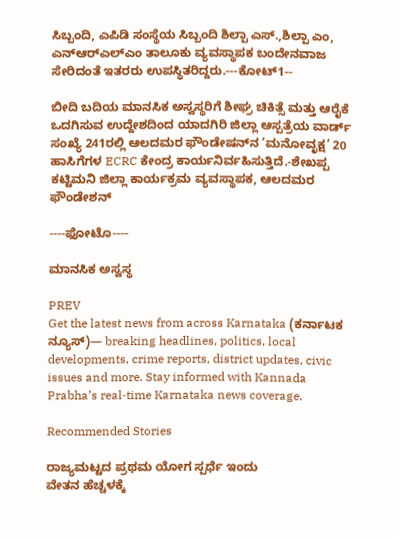ಸಿಬ್ಬಂದಿ, ಎಪಿಡಿ ಸಂಸ್ಥೆಯ ಸಿಬ್ಬಂದಿ ಶಿಲ್ಪಾ ಎಸ್.,ಶಿಲ್ಪಾ ಎಂ, ಎನ್‌ಆರ್‌ಎಲ್‌ಎಂ ತಾಲೂಕು ವ್ಯವಸ್ಥಾಪಕ ಬಂದೇನವಾಜ ಸೇರಿದಂತೆ ಇತರರು ಉಪಸ್ಥಿತರಿದ್ದರು.---ಕೋಟ್1--

ಬೀದಿ ಬದಿಯ ಮಾನಸಿಕ ಅಸ್ವಸ್ಥರಿಗೆ ಶೀಘ್ರ ಚಿಕಿತ್ಸೆ ಮತ್ತು ಆರೈಕೆ ಒದಗಿಸುವ ಉದ್ದೇಶದಿಂದ ಯಾದಗಿರಿ ಜಿಲ್ಲಾ ಆಸ್ಪತ್ರೆಯ ವಾರ್ಡ್ ಸಂಖ್ಯೆ 241ರಲ್ಲಿ ಆಲದಮರ ಫೌಂಡೇಷನ್‌ನ ‘ಮನೋವೃಕ್ಷ’ 20 ಹಾಸಿಗೆಗಳ ECRC ಕೇಂದ್ರ ಕಾರ್ಯನಿರ್ವಹಿಸುತ್ತಿದೆ.-ಶೇಖಪ್ಪ ಕಟ್ಟಿಮನಿ ಜಿಲ್ಲಾ ಕಾರ್ಯಕ್ರಮ ವ್ಯವಸ್ಥಾಪಕ, ಆಲದಮರ ಫೌಂಡೇಶನ್‌

----ಫೋಟೊ----

ಮಾನಸಿಕ ಅಸ್ವಸ್ಥ

PREV
Get the latest news from across Karnataka (ಕರ್ನಾಟಕ ನ್ಯೂಸ್)— breaking headlines, politics, local developments, crime reports, district updates, civic issues and more. Stay informed with Kannada Prabha’s real‑time Karnataka news coverage.

Recommended Stories

ರಾಜ್ಯಮಟ್ಟದ ಪ್ರಥಮ ಯೋಗ ಸ್ಪರ್ಧೆ ಇಂದು
ವೇತನ ಹೆಚ್ಚಳಕ್ಕೆ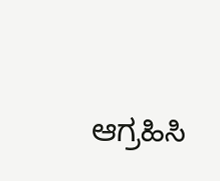ಆಗ್ರಹಿಸಿ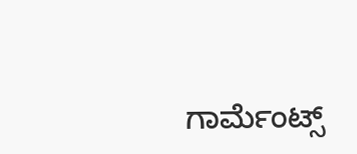ಗಾರ್ಮೆಂಟ್ಸ್‌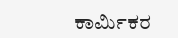ಕಾರ್ಮಿಕರ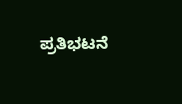ಪ್ರತಿಭಟನೆ